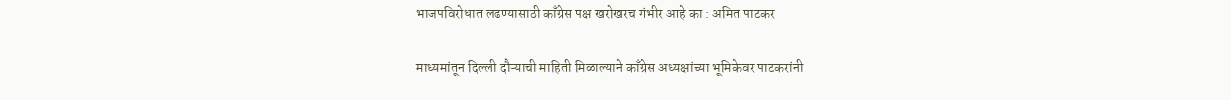भाजपविरोधात लढण्यासाठी काँग्रेस पक्ष खरोखरच गंभीर आहे का : अमित पाटकर

माध्यमांतून दिल्ली दौऱ्याची माहिती मिळाल्याने काँग्रेस अध्यक्षांच्या भूमिकेवर पाटकरांनी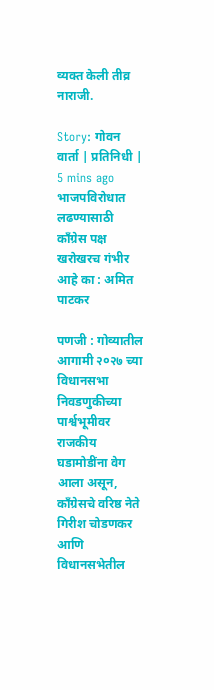व्यक्त केली तीव्र नाराजी.

Story: गोवन वार्ता | प्रतिनिधी |
5 mins ago
भाजपविरोधात लढण्यासाठी काँग्रेस पक्ष खरोखरच गंभीर आहे का : अमित पाटकर

पणजी : गोव्यातील आगामी २०२७ च्या विधानसभा निवडणुकीच्या पार्श्वभूमीवर राजकीय घडामोडींना वेग आला असून, काँग्रेसचे वरिष्ठ नेते गिरीश चोडणकर आणि विधानसभेतील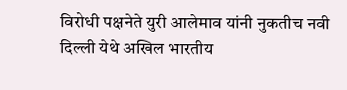विरोधी पक्षनेते युरी आलेमाव यांनी नुकतीच नवी दिल्ली येथे अखिल भारतीय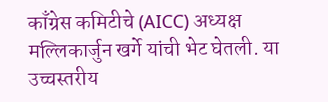काँग्रेस कमिटीचे (AICC) अध्यक्ष मल्लिकार्जुन खर्गे यांची भेट घेतली. या उच्चस्तरीय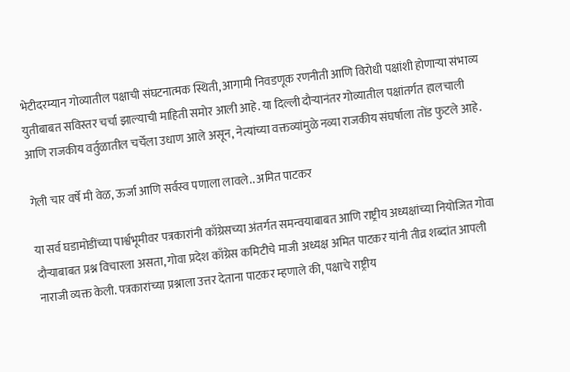भेटीदरम्यान गोव्यातील पक्षाची संघटनात्मक स्थिती, आगामी निवडणूक रणनीती आणि विरोधी पक्षांशी होणाऱ्या संभाव्य युतीबाबत सविस्तर चर्चा झाल्याची माहिती समोर आली आहे. या दिल्ली दौऱ्यानंतर गोव्यातील पक्षांतर्गत हालचाली आणि राजकीय वर्तुळातील चर्चेला उधाण आले असून, नेत्यांच्या वक्तव्यांमुळे नव्या राजकीय संघर्षाला तोंड फुटले आहे.

गेली चार वर्षे मी वेळ, ऊर्जा आणि सर्वस्व पणाला लावले.. अमित पाटकर

या सर्व घडामोडींच्या पार्श्वभूमीवर पत्रकारांनी काँग्रेसच्या अंतर्गत समन्वयाबाबत आणि राष्ट्रीय अध्यक्षांच्या नियोजित गोवा दौऱ्याबाबत प्रश्न विचारला असता, गोवा प्रदेश काँग्रेस कमिटीचे माजी अध्यक्ष अमित पाटकर यांनी तीव्र शब्दांत आपली नाराजी व्यक्त केली. पत्रकारांच्या प्रश्नाला उत्तर देताना पाटकर म्हणाले की, पक्षाचे राष्ट्रीय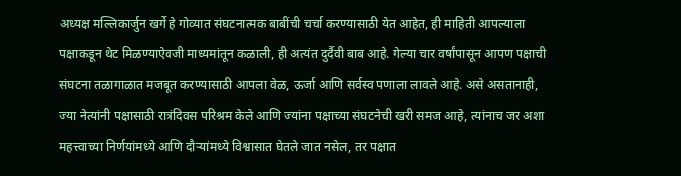अध्यक्ष मल्लिकार्जुन खर्गे हे गोव्यात संघटनात्मक बाबींची चर्चा करण्यासाठी येत आहेत, ही माहिती आपल्याला पक्षाकडून थेट मिळण्याऐवजी माध्यमांतून कळाली, ही अत्यंत दुर्दैवी बाब आहे. गेल्या चार वर्षांपासून आपण पक्षाची संघटना तळागाळात मजबूत करण्यासाठी आपला वेळ, ऊर्जा आणि सर्वस्व पणाला लावले आहे. असे असतानाही, ज्या नेत्यांनी पक्षासाठी रात्रंदिवस परिश्रम केले आणि ज्यांना पक्षाच्या संघटनेची खरी समज आहे, त्यांनाच जर अशा महत्त्वाच्या निर्णयांमध्ये आणि दौऱ्यांमध्ये विश्वासात घेतले जात नसेल, तर पक्षात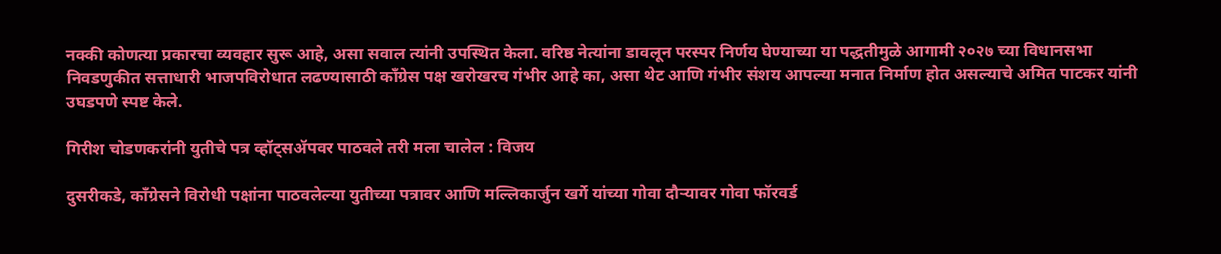नक्की कोणत्या प्रकारचा व्यवहार सुरू आहे, असा सवाल त्यांनी उपस्थित केला. वरिष्ठ नेत्यांना डावलून परस्पर निर्णय घेण्याच्या या पद्धतीमुळे आगामी २०२७ च्या विधानसभा निवडणुकीत सत्ताधारी भाजपविरोधात लढण्यासाठी काँग्रेस पक्ष खरोखरच गंभीर आहे का, असा थेट आणि गंभीर संशय आपल्या मनात निर्माण होत असल्याचे अमित पाटकर यांनी उघडपणे स्पष्ट केले.

गिरीश चोडणकरांनी युतीचे पत्र व्हॉट्सॲपवर पाठवले तरी मला चालेल : विजय

दुसरीकडे, काँग्रेसने विरोधी पक्षांना पाठवलेल्या युतीच्या पत्रावर आणि मल्लिकार्जुन खर्गे यांच्या गोवा दौऱ्यावर गोवा फॉरवर्ड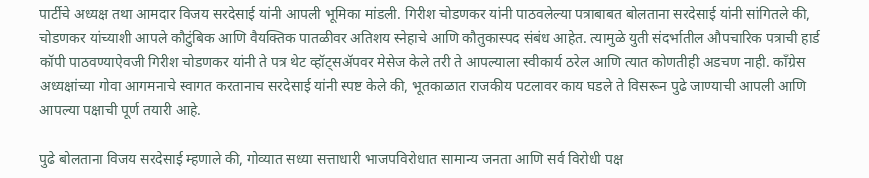पार्टीचे अध्यक्ष तथा आमदार विजय सरदेसाई यांनी आपली भूमिका मांडली. गिरीश चोडणकर यांनी पाठवलेल्या पत्राबाबत बोलताना सरदेसाई यांनी सांगितले की, चोडणकर यांच्याशी आपले कौटुंबिक आणि वैयक्तिक पातळीवर अतिशय स्नेहाचे आणि कौतुकास्पद संबंध आहेत. त्यामुळे युती संदर्भातील औपचारिक पत्राची हार्ड कॉपी पाठवण्याऐवजी गिरीश चोडणकर यांनी ते पत्र थेट व्हॉट्सॲपवर मेसेज केले तरी ते आपल्याला स्वीकार्य ठरेल आणि त्यात कोणतीही अडचण नाही. काँग्रेस अध्यक्षांच्या गोवा आगमनाचे स्वागत करतानाच सरदेसाई यांनी स्पष्ट केले की, भूतकाळात राजकीय पटलावर काय घडले ते विसरून पुढे जाण्याची आपली आणि आपल्या पक्षाची पूर्ण तयारी आहे.

पुढे बोलताना विजय सरदेसाई म्हणाले की, गोव्यात सध्या सत्ताधारी भाजपविरोधात सामान्य जनता आणि सर्व विरोधी पक्ष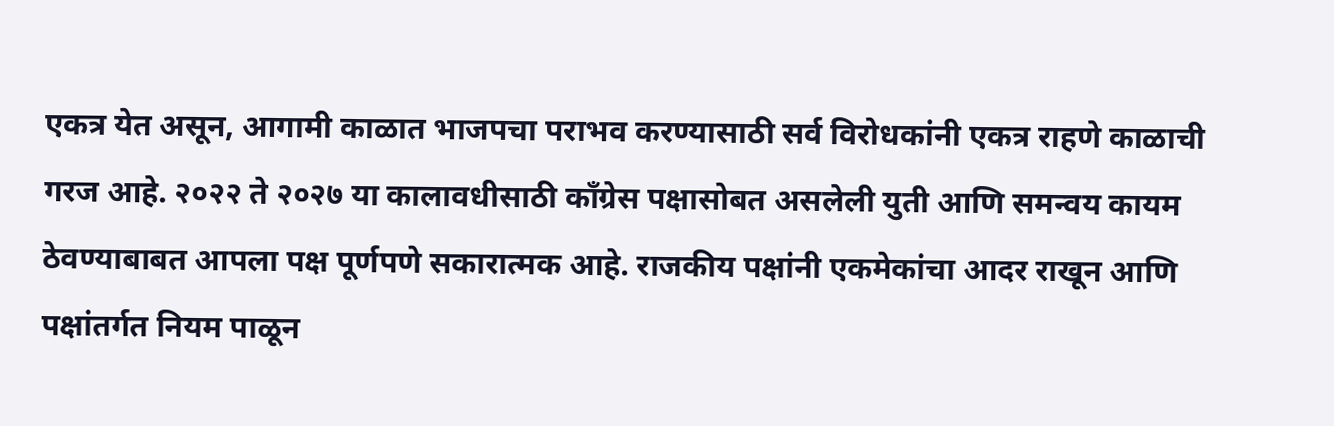एकत्र येत असून, आगामी काळात भाजपचा पराभव करण्यासाठी सर्व विरोधकांनी एकत्र राहणे काळाची गरज आहे. २०२२ ते २०२७ या कालावधीसाठी काँग्रेस पक्षासोबत असलेली युती आणि समन्वय कायम ठेवण्याबाबत आपला पक्ष पूर्णपणे सकारात्मक आहे. राजकीय पक्षांनी एकमेकांचा आदर राखून आणि पक्षांतर्गत नियम पाळून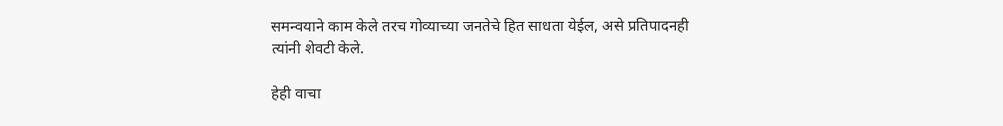समन्वयाने काम केले तरच गोव्याच्या जनतेचे हित साधता येईल, असे प्रतिपादनही त्यांनी शेवटी केले.

हेही वाचा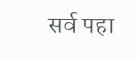सर्व पहा